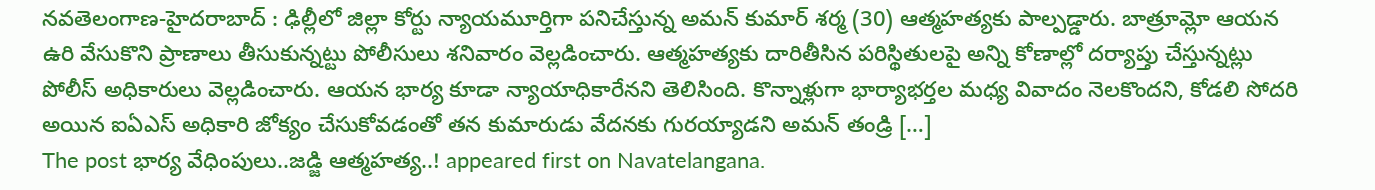నవతెలంగాణ-హైదరాబాద్ : ఢిల్లీలో జిల్లా కోర్టు న్యాయమూర్తిగా పనిచేస్తున్న అమన్ కుమార్ శర్మ (30) ఆత్మహత్యకు పాల్పడ్డారు. బాత్రూమ్లో ఆయన ఉరి వేసుకొని ప్రాణాలు తీసుకున్నట్టు పోలీసులు శనివారం వెల్లడించారు. ఆత్మహత్యకు దారితీసిన పరిస్థితులపై అన్ని కోణాల్లో దర్యాప్తు చేస్తున్నట్లు పోలీస్ అధికారులు వెల్లడించారు. ఆయన భార్య కూడా న్యాయాధికారేనని తెలిసింది. కొన్నాళ్లుగా భార్యాభర్తల మధ్య వివాదం నెలకొందని, కోడలి సోదరి అయిన ఐఏఎస్ అధికారి జోక్యం చేసుకోవడంతో తన కుమారుడు వేదనకు గురయ్యాడని అమన్ తండ్రి […]
The post భార్య వేధింపులు..జడ్జి ఆత్మహత్య..! appeared first on Navatelangana.